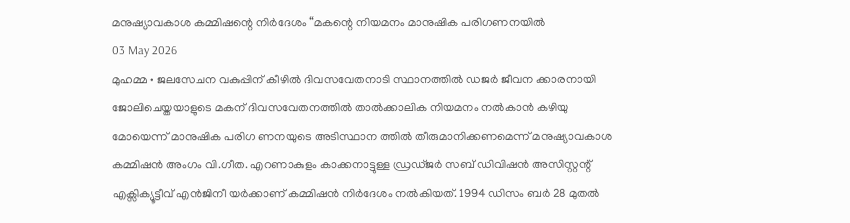മനുഷ്യാവകാശ കമ്മിഷന്റെ നിർദേശം “മകന്റെ നിയമനം മാനുഷിക പരിഗണനയിൽ
03 May 2026
മുഹമ്മ • ജലസേചന വകുപ്പിന് കീഴിൽ ദിവസവേതനാടി സ്ഥാനത്തിൽ ഡജർ ജീവന ക്കാരനായി ജോലിചെയ്തയാളുടെ മകന് ദിവസവേതനത്തിൽ താൽക്കാലിക നിയമനം നൽകാൻ കഴിയു മോയെന്ന് മാനുഷിക പരിഗ ണനയുടെ അടിസ്ഥാന ത്തിൽ തീരുമാനിക്കണമെന്ന് മനുഷ്യാവകാശ കമ്മിഷൻ അംഗം വി.ഗീത. എറണാകുളം കാക്കനാട്ടുള്ള ഡ്രഡ്ജർ സബ് ഡിവിഷൻ അസിസ്റ്റന്റ് എക്സിക്യൂട്ടീവ് എൻജിനീ യർക്കാണ് കമ്മിഷൻ നിർദേശം നൽകിയത്. 1994 ഡിസം ബർ 28 മുതൽ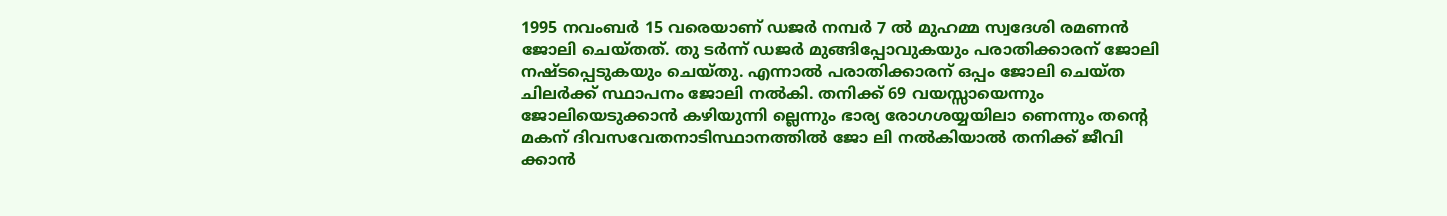1995 നവംബർ 15 വരെയാണ് ഡജർ നമ്പർ 7 ൽ മുഹമ്മ സ്വദേശി രമണൻ ജോലി ചെയ്തത്. തു ടർന്ന് ഡജർ മുങ്ങിപ്പോവുകയും പരാതിക്കാരന് ജോലി നഷ്ടപ്പെടുകയും ചെയ്തു. എന്നാൽ പരാതിക്കാരന് ഒപ്പം ജോലി ചെയ്ത ചിലർക്ക് സ്ഥാപനം ജോലി നൽകി. തനിക്ക് 69 വയസ്സായെന്നും ജോലിയെടുക്കാൻ കഴിയുന്നി ല്ലെന്നും ഭാര്യ രോഗശയ്യയിലാ ണെന്നും തന്റെ മകന് ദിവസവേതനാടിസ്ഥാനത്തിൽ ജോ ലി നൽകിയാൽ തനിക്ക് ജീവി ക്കാൻ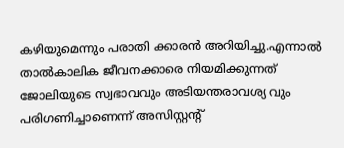കഴിയുമെന്നും പരാതി ക്കാരൻ അറിയിച്ചു.എന്നാൽ താൽകാലിക ജീവനക്കാരെ നിയമിക്കുന്നത് ജോലിയുടെ സ്വഭാവവും അടിയന്തരാവശ്യ വും പരിഗണിച്ചാണെന്ന് അസിസ്റ്റന്റ്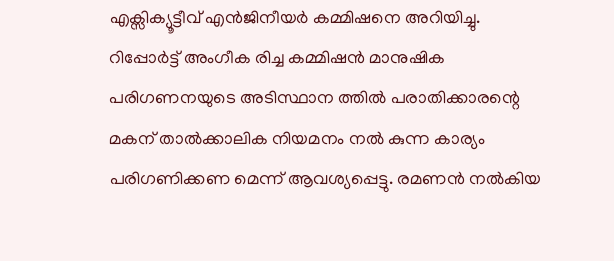എക്സിക്യൂട്ടീവ് എൻജിനീയർ കമ്മിഷനെ അറിയിച്ചു. റിപ്പോർട്ട് അംഗീക രിച്ച കമ്മിഷൻ മാനുഷിക പരിഗണനയുടെ അടിസ്ഥാന ത്തിൽ പരാതിക്കാരന്റെ മകന് താൽക്കാലിക നിയമനം നൽ കുന്ന കാര്യം പരിഗണിക്കണ മെന്ന് ആവശ്യപ്പെട്ടു. രമണൻ നൽകിയ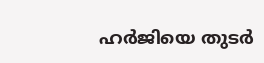ഹർജിയെ തുടർ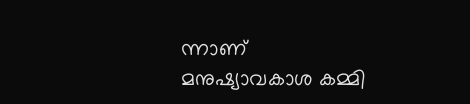ന്നാണ് മനുഷ്യാവകാശ കമ്മി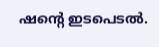ഷന്റെ ഇടപെടൽ.